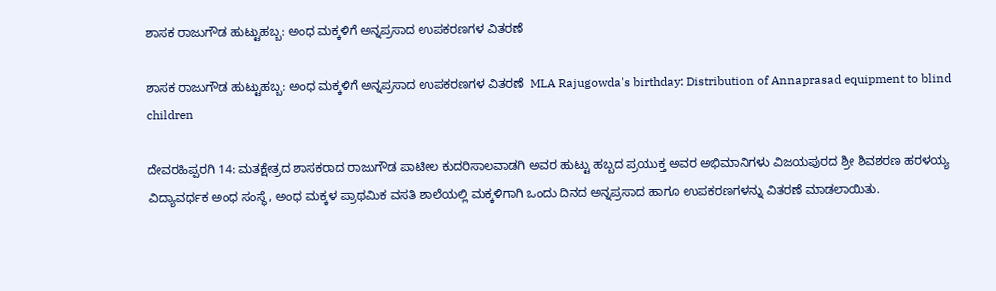ಶಾಸಕ ರಾಜುಗೌಡ ಹುಟ್ಟುಹಬ್ಬ: ಅಂಧ ಮಕ್ಕಳಿಗೆ ಅನ್ನಪ್ರಸಾದ ಉಪಕರಣಗಳ ವಿತರಣೆ

ಶಾಸಕ ರಾಜುಗೌಡ ಹುಟ್ಟುಹಬ್ಬ: ಅಂಧ ಮಕ್ಕಳಿಗೆ ಅನ್ನಪ್ರಸಾದ ಉಪಕರಣಗಳ ವಿತರಣೆ  MLA Rajugowda's birthday: Distribution of Annaprasad equipment to blind children

ದೇವರಹಿಪ್ಪರಗಿ 14: ಮತಕ್ಷೇತ್ರದ ಶಾಸಕರಾದ ರಾಜುಗೌಡ ಪಾಟೀಲ ಕುದರಿಸಾಲವಾಡಗಿ ಅವರ ಹುಟ್ಟು ಹಬ್ಬದ ಪ್ರಯುಕ್ತ ಅವರ ಅಭಿಮಾನಿಗಳು ವಿಜಯಪುರದ ಶ್ರೀ ಶಿವಶರಣ ಹರಳಯ್ಯ ವಿದ್ಯಾವರ್ಧಕ ಅಂಧ ಸಂಸ್ಥೆ, ಅಂಧ ಮಕ್ಕಳ ಪ್ರಾಥಮಿಕ ವಸತಿ ಶಾಲೆಯಲ್ಲಿ ಮಕ್ಕಳಿಗಾಗಿ ಒಂದು ದಿನದ ಅನ್ನಪ್ರಸಾದ ಹಾಗೂ ಉಪಕರಣಗಳನ್ನು ವಿತರಣೆ ಮಾಡಲಾಯಿತು.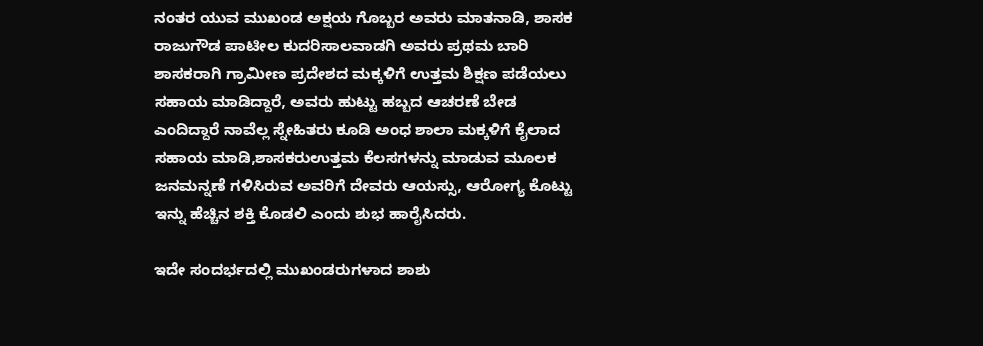ನಂತರ ಯುವ ಮುಖಂಡ ಅಕ್ಷಯ ಗೊಬ್ಬರ ಅವರು ಮಾತನಾಡಿ, ಶಾಸಕ ರಾಜುಗೌಡ ಪಾಟೀಲ ಕುದರಿಸಾಲವಾಡಗಿ ಅವರು ಪ್ರಥಮ ಬಾರಿ ಶಾಸಕರಾಗಿ ಗ್ರಾಮೀಣ ಪ್ರದೇಶದ ಮಕ್ಕಳಿಗೆ ಉತ್ತಮ ಶಿಕ್ಷಣ ಪಡೆಯಲು ಸಹಾಯ ಮಾಡಿದ್ದಾರೆ, ಅವರು ಹುಟ್ಟು ಹಬ್ಬದ ಆಚರಣೆ ಬೇಡ ಎಂದಿದ್ದಾರೆ ನಾವೆಲ್ಲ ಸ್ನೇಹಿತರು ಕೂಡಿ ಅಂಧ ಶಾಲಾ ಮಕ್ಕಳಿಗೆ ಕೈಲಾದ ಸಹಾಯ ಮಾಡಿ,ಶಾಸಕರುಉತ್ತಮ ಕೆಲಸಗಳನ್ನು ಮಾಡುವ ಮೂಲಕ ಜನಮನ್ನಣೆ ಗಳಿಸಿರುವ ಅವರಿಗೆ ದೇವರು ಆಯಸ್ಸು, ಆರೋಗ್ಯ ಕೊಟ್ಟು ಇನ್ನು ಹೆಚ್ಚಿನ ಶಕ್ತಿ ಕೊಡಲಿ ಎಂದು ಶುಭ ಹಾರೈಸಿದರು.

ಇದೇ ಸಂದರ್ಭದಲ್ಲಿ ಮುಖಂಡರುಗಳಾದ ಶಾಶು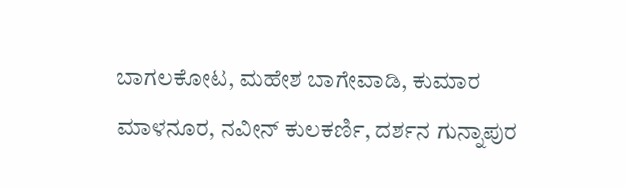ಬಾಗಲಕೋಟ, ಮಹೇಶ ಬಾಗೇವಾಡಿ, ಕುಮಾರ ಮಾಳನೂರ, ನವೀನ್ ಕುಲಕರ್ಣಿ, ದರ್ಶನ ಗುನ್ನಾಪುರ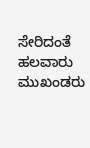ಸೇರಿದಂತೆ ಹಲವಾರು ಮುಖಂಡರು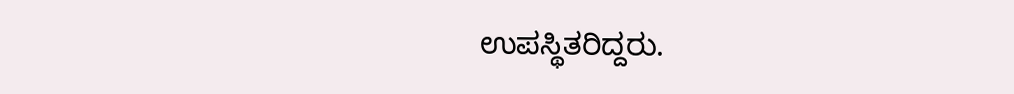ಉಪಸ್ಥಿತರಿದ್ದರು.